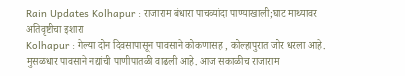Rain Updates Kolhapur : राजाराम बंधारा पाचव्यांदा पाण्याखाली;घाट माथ्यावर अतिवृष्टीचा इशारा
Kolhapur : गेल्या दोन दिवसापासून पावसाने कोकणासह , कोल्हापुरात जोर धरला आहे. मुसळधार पावसाने नद्यांची पाणीपातळी वाढली आहे. आज सकाळीच राजाराम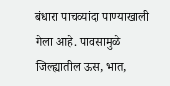बंधारा पाचव्यांदा पाण्याखाली गेला आहे. पावसामुळे जिल्ह्यातील ऊस, भात,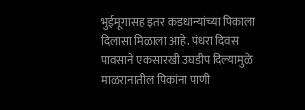भुईमूगासह इतर कडधान्यांच्या पिकाला दिलासा मिळाला आहे. पंधरा दिवस पावसाने एकसारखी उघडीप दिल्यामुळे माळरानातील पिकांना पाणी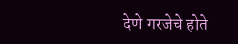देणे गरजेचे होते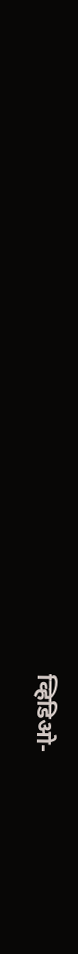व्हिडिओ-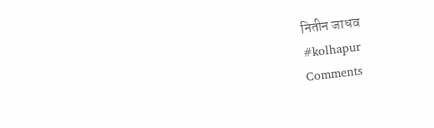नितीन जाधव
#kolhapur
Comments